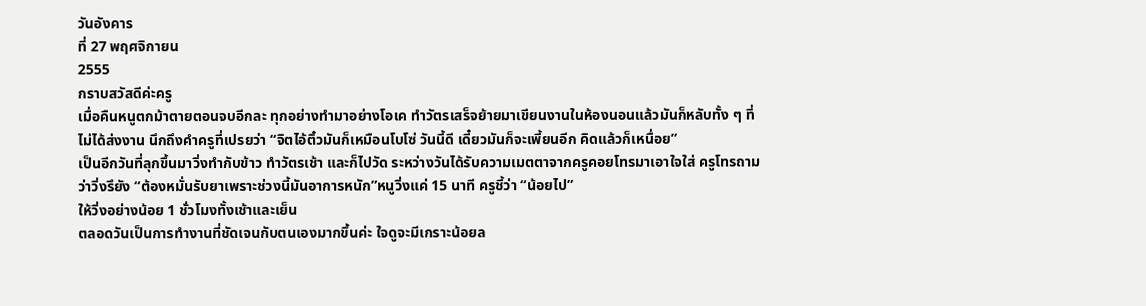วันอังคาร
ที่ 27 พฤศจิกายน
2555
กราบสวัสดีค่ะครู
เมื่อคืนหนูตกม้าตายตอนจบอีกละ ทุกอย่างทำมาอย่างโอเค ทำวัตรเสร็จย้ายมาเขียนงานในห้องนอนแล้วมันก็หลับทั้ง ๆ ที่ไม่ได้ส่งงาน นึกถึงคำครูที่เปรยว่า “จิตไอ้ติ๋วมันก็เหมือนโบโซ่ วันนี้ดี เดี๋ยวมันก็จะเพี้ยนอีก คิดแล้วก็เหนื่อย”
เป็นอีกวันที่ลุกขึ้นมาวิ่งทำกับข้าว ทำวัตรเช้า และก็ไปวัด ระหว่างวันได้รับความเมตตาจากครูคอยโทรมาเอาใจใส่ ครูโทรถามว่าวิ่งรึยัง “ต้องหมั่นรับยาเพราะช่วงนี้มันอาการหนัก”หนูวิ่งแค่ 15 นาที ครูชี้ว่า “น้อยไป”
ให้วิ่งอย่างน้อย 1 ชั่วโมงทั้งเช้าและเย็น
ตลอดวันเป็นการทำงานที่ชัดเจนกับตนเองมากขึ้นค่ะ ใจดูจะมีเกราะน้อยล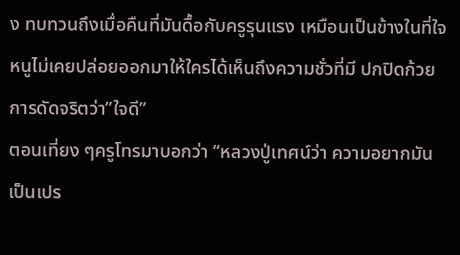ง ทบทวนถึงเมื่อคืนที่มันดื้อกับครูรุนแรง เหมือนเป็นข้างในที่ใจหนูไม่เคยปล่อยออกมาให้ใครได้เห็นถึงความชั่วที่มี ปกปิดก้วยการดัดจริตว่า”ใจดี”
ตอนเที่ยง ๆครูโทรมาบอกว่า “หลวงปู่เทศน์ว่า ความอยากมันเป็นเปร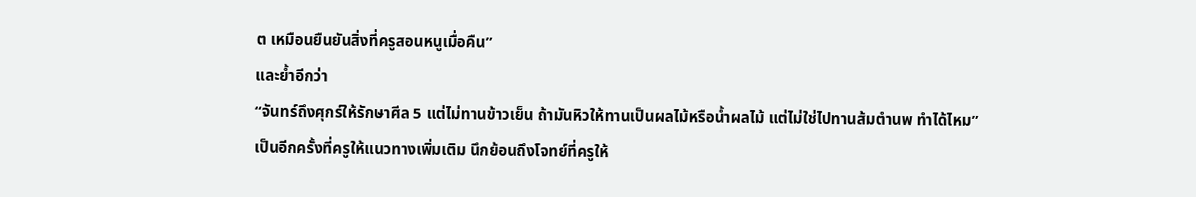ต เหมือนยืนยันสิ่งที่ครูสอนหนูเมื่อคืน”
และย้ำอีกว่า
“จันทร์ถึงศุกร์ให้รักษาศีล 5 แต่ไม่ทานข้าวเย็น ถ้ามันหิวให้ทานเป็นผลไม้หรือน้ำผลไม้ แต่ไม่ใช่ไปทานส้มตำนพ ทำได้ไหม”
เป็นอีกครั้งที่ครูให้แนวทางเพิ่มเติม นึกย้อนถึงโจทย์ที่ครูให้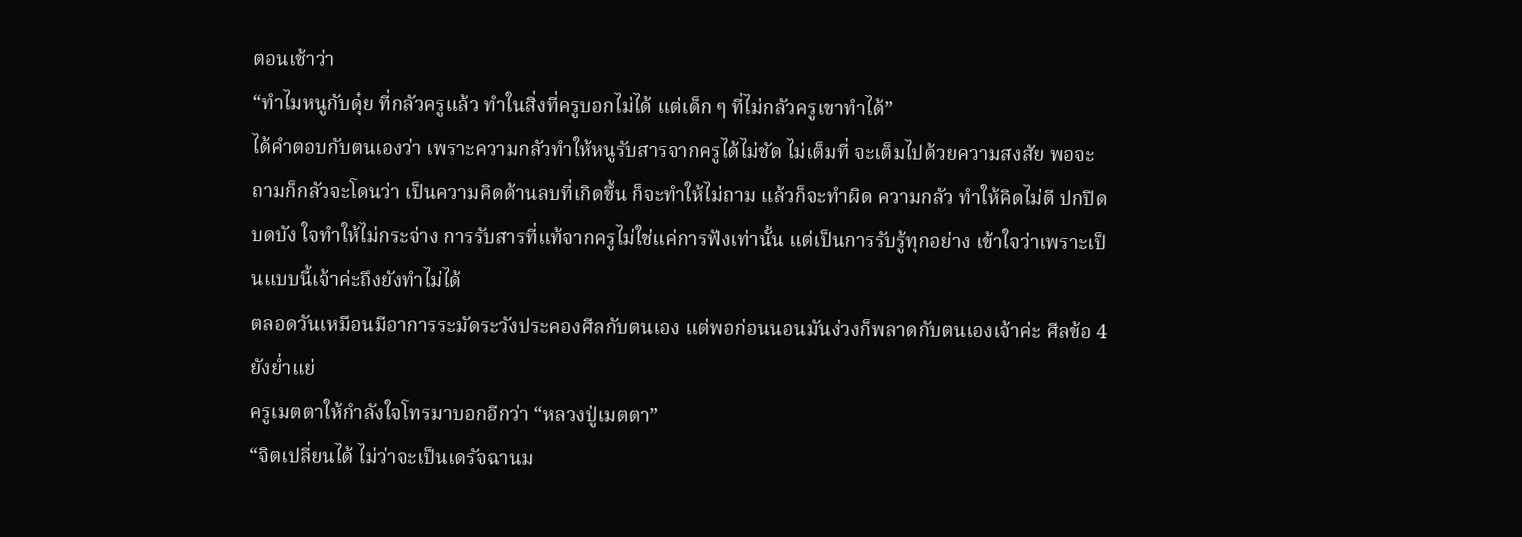ตอนเช้าว่า
“ทำไมหนูกับดุ๋ย ที่กลัวครูแล้ว ทำในสิ่งที่ครูบอกไม่ได้ แต่เด็ก ๆ ที่ไม่กลัวครูเขาทำได้”
ได้คำตอบกับตนเองว่า เพราะความกลัวทำให้หนูรับสารจากครูได้ไม่ชัด ไม่เต็มที่ จะเต็มไปด้วยความสงสัย พอจะถามก็กลัวจะโดนว่า เป็นความคิดด้านลบที่เกิดขึ้น ก็จะทำให้ไม่ถาม แล้วก็จะทำผิด ความกลัว ทำให้คิดไม่ดี ปกปิดบดบัง ใจทำให้ไม่กระจ่าง การรับสารที่แท้จากครูไม่ใช่แค่การฟังเท่านั้น แต่เป็นการรับรู้ทุกอย่าง เข้าใจว่าเพราะเป็นแบบนี้เจ้าค่ะถึงยังทำไม่ได้
ตลอดวันเหมือนมีอาการระมัดระวังประคองศีลกับตนเอง แต่พอก่อนนอนมันง่วงก็พลาดกับตนเองเจ้าค่ะ ศีลข้อ 4 ยังย่ำแย่
ครูเมตตาให้กำลังใจโทรมาบอกอีกว่า “หลวงปู่เมตตา”
“จิตเปลี่ยนได้ ไม่ว่าจะเป็นเดรัจฉานม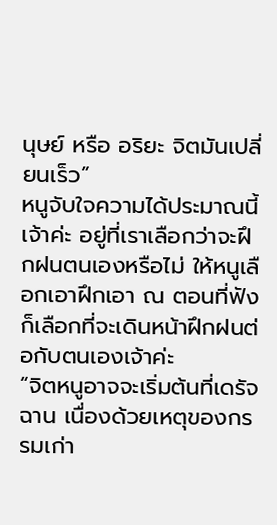นุษย์ หรือ อริยะ จิตมันเปลี่ยนเร็ว”
หนูจับใจความได้ประมาณนี้เจ้าค่ะ อยู่ที่เราเลือกว่าจะฝึกฝนตนเองหรือไม่ ให้หนูเลือกเอาฝึกเอา ณ ตอนที่ฟังก็เลือกที่จะเดินหน้าฝึกฝนต่อกับตนเองเจ้าค่ะ
“จิตหนูอาจจะเริ่มต้นที่เดรัจฉาน เนื่องด้วยเหตุของกรรมเก่า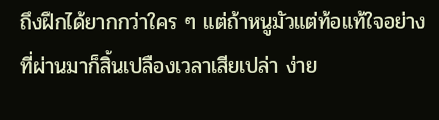ถึงฝึกได้ยากกว่าใคร ๆ แต่ถ้าหนูมัวแต่ท้อแท้ใจอย่างที่ผ่านมาก็สิ้นเปลืองเวลาเสียเปล่า ง่าย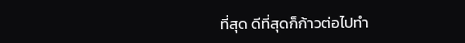ที่สุด ดีที่สุดก็ก้าวต่อไปทำ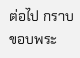ต่อไป กราบขอบพระ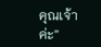คุณเจ้าค่ะ”